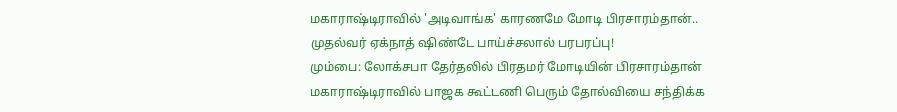மகாராஷ்டிராவில் 'அடிவாங்க' காரணமே மோடி பிரசாரம்தான்.. முதல்வர் ஏக்நாத் ஷிண்டே பாய்ச்சலால் பரபரப்பு!
மும்பை: லோக்சபா தேர்தலில் பிரதமர் மோடியின் பிரசாரம்தான் மகாராஷ்டிராவில் பாஜக கூட்டணி பெரும் தோல்வியை சந்திக்க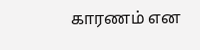காரணம் என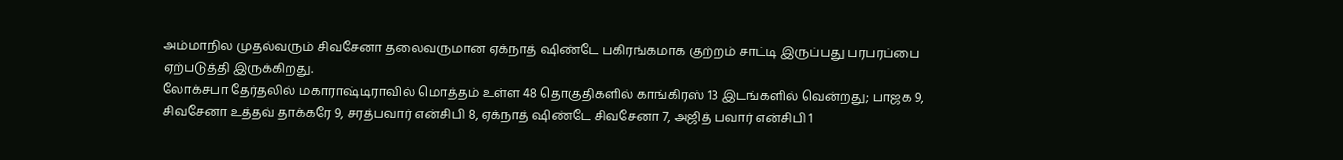அம்மாநில முதல்வரும் சிவசேனா தலைவருமான ஏக்நாத் ஷிண்டே பகிரங்கமாக குற்றம் சாட்டி இருப்பது பரபரப்பை ஏற்படுத்தி இருக்கிறது.
லோக்சபா தேர்தலில் மகாராஷ்டிராவில் மொத்தம் உள்ள 48 தொகுதிகளில் காங்கிரஸ் 13 இடங்களில் வென்றது; பாஜக 9, சிவசேனா உத்தவ் தாக்கரே 9, சரத்பவார் என்சிபி 8, ஏக்நாத் ஷிண்டே சிவசேனா 7, அஜித் பவார் என்சிபி 1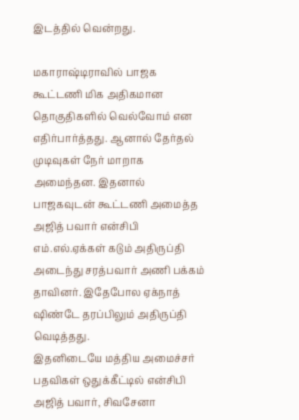இடத்தில் வென்றது.

மகாராஷ்டிராவில் பாஜக கூட்டணி மிக அதிகமான தொகுதிகளில் வெல்வோம் என எதிர்பார்த்தது. ஆனால் தேர்தல் முடிவுகள் நேர் மாறாக அமைந்தன. இதனால் பாஜகவுடன் கூட்டணி அமைத்த அஜித் பவார் என்சிபி எம்.எல்.ஏக்கள் கடும் அதிருப்தி அடைந்து சரத்பவார் அணி பக்கம் தாவினர். இதேபோல ஏக்நாத் ஷிண்டே தரப்பிலும் அதிருப்தி வெடித்தது.
இதனிடையே மத்திய அமைச்சர் பதவிகள் ஒதுக்கீட்டில் என்சிபி அஜித் பவார், சிவசேனா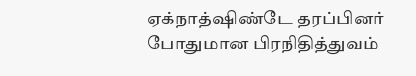ஏக்நாத்ஷிண்டே தரப்பினர் போதுமான பிரநிதித்துவம்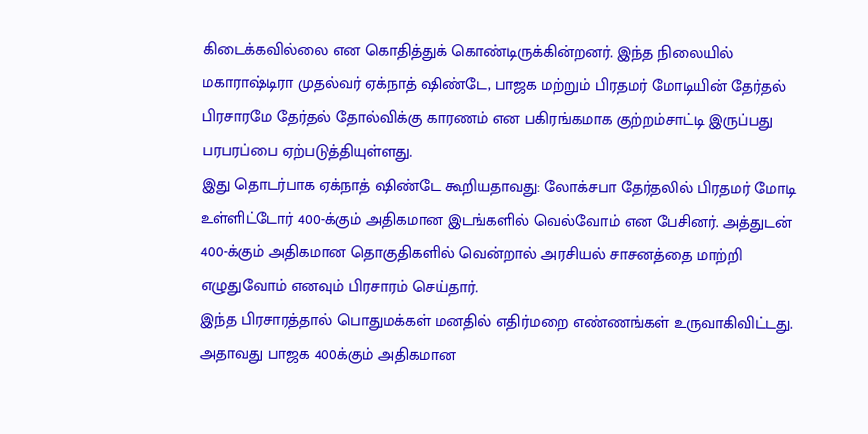கிடைக்கவில்லை என கொதித்துக் கொண்டிருக்கின்றனர். இந்த நிலையில் மகாராஷ்டிரா முதல்வர் ஏக்நாத் ஷிண்டே, பாஜக மற்றும் பிரதமர் மோடியின் தேர்தல் பிரசாரமே தேர்தல் தோல்விக்கு காரணம் என பகிரங்கமாக குற்றம்சாட்டி இருப்பது பரபரப்பை ஏற்படுத்தியுள்ளது.
இது தொடர்பாக ஏக்நாத் ஷிண்டே கூறியதாவது: லோக்சபா தேர்தலில் பிரதமர் மோடி உள்ளிட்டோர் 400-க்கும் அதிகமான இடங்களில் வெல்வோம் என பேசினர். அத்துடன் 400-க்கும் அதிகமான தொகுதிகளில் வென்றால் அரசியல் சாசனத்தை மாற்றி எழுதுவோம் எனவும் பிரசாரம் செய்தார்.
இந்த பிரசாரத்தால் பொதுமக்கள் மனதில் எதிர்மறை எண்ணங்கள் உருவாகிவிட்டது. அதாவது பாஜக 400க்கும் அதிகமான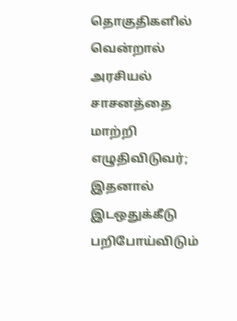தொகுதிகளில் வென்றால் அரசியல் சாசனத்தை மாற்றி எழுதிவிடுவர்; இதனால் இடஒதுக்கீடு பறிபோய்விடும்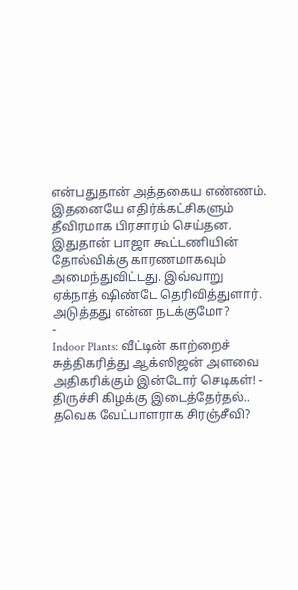என்பதுதான் அத்தகைய எண்ணம். இதனையே எதிர்க்கட்சிகளும் தீவிரமாக பிரசாரம் செய்தன. இதுதான் பாஜா கூட்டணியின் தோல்விக்கு காரணமாகவும் அமைந்துவிட்டது. இவ்வாறு ஏக்நாத் ஷிண்டே தெரிவித்துளார்.
அடுத்தது என்ன நடக்குமோ?
-
Indoor Plants: வீட்டின் காற்றைச் சுத்திகரித்து ஆக்ஸிஜன் அளவை அதிகரிக்கும் இன்டோர் செடிகள்! -
திருச்சி கிழக்கு இடைத்தேர்தல்.. தவெக வேட்பாளராக சிரஞ்சீவி?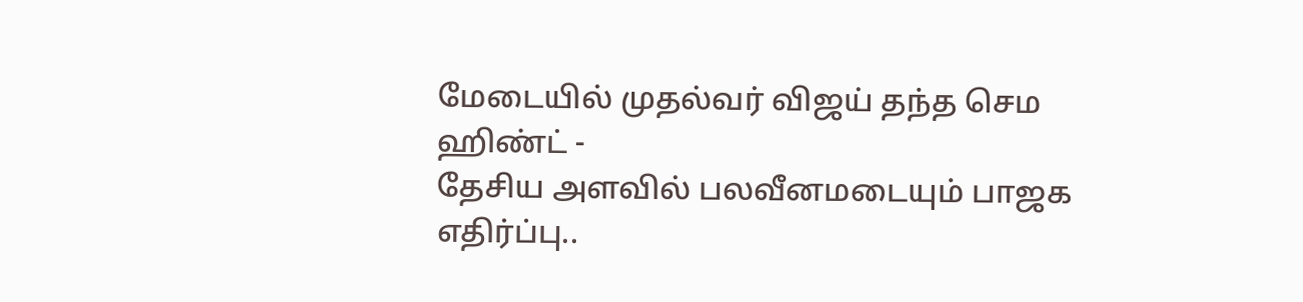மேடையில் முதல்வர் விஜய் தந்த செம ஹிண்ட் -
தேசிய அளவில் பலவீனமடையும் பாஜக எதிர்ப்பு..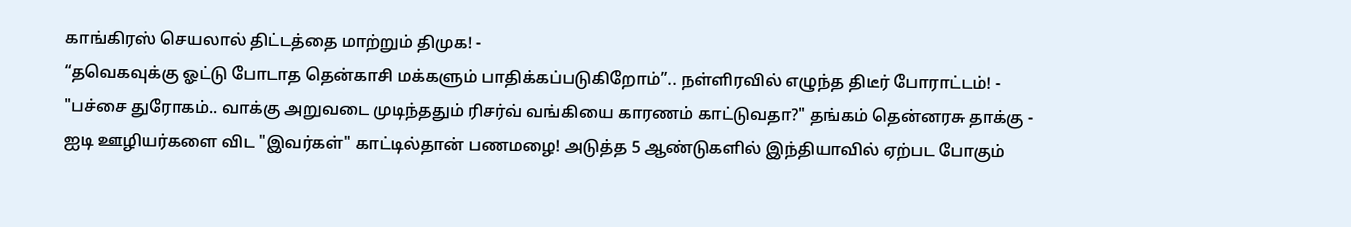காங்கிரஸ் செயலால் திட்டத்தை மாற்றும் திமுக! -
“தவெகவுக்கு ஓட்டு போடாத தென்காசி மக்களும் பாதிக்கப்படுகிறோம்”.. நள்ளிரவில் எழுந்த திடீர் போராட்டம்! -
"பச்சை துரோகம்.. வாக்கு அறுவடை முடிந்ததும் ரிசர்வ் வங்கியை காரணம் காட்டுவதா?" தங்கம் தென்னரசு தாக்கு -
ஐடி ஊழியர்களை விட "இவர்கள்" காட்டில்தான் பணமழை! அடுத்த 5 ஆண்டுகளில் இந்தியாவில் ஏற்பட போகும்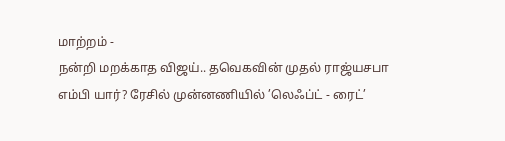மாற்றம் -
நன்றி மறக்காத விஜய்.. தவெகவின் முதல் ராஜ்யசபா எம்பி யார்? ரேசில் முன்னணியில் ’லெஃப்ட் - ரைட்’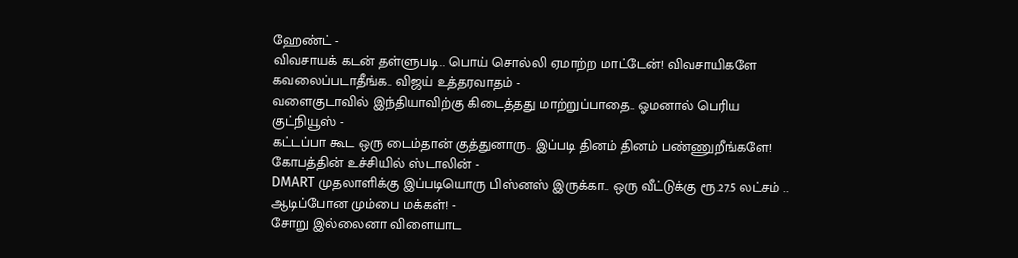ஹேண்ட் -
விவசாயக் கடன் தள்ளுபடி.. பொய் சொல்லி ஏமாற்ற மாட்டேன்! விவசாயிகளே கவலைப்படாதீங்க.. விஜய் உத்தரவாதம் -
வளைகுடாவில் இந்தியாவிற்கு கிடைத்தது மாற்றுப்பாதை.. ஓமனால் பெரிய குட்நியூஸ் -
கட்டப்பா கூட ஒரு டைம்தான் குத்துனாரு.. இப்படி தினம் தினம் பண்ணுறீங்களே! கோபத்தின் உச்சியில் ஸ்டாலின் -
DMART முதலாளிக்கு இப்படியொரு பிஸ்னஸ் இருக்கா.. ஒரு வீட்டுக்கு ரூ.27.5 லட்சம் .. ஆடிப்போன மும்பை மக்கள்! -
சோறு இல்லைனா விளையாட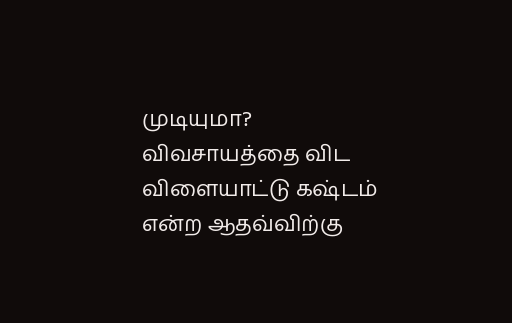முடியுமா? விவசாயத்தை விட விளையாட்டு கஷ்டம் என்ற ஆதவ்விற்கு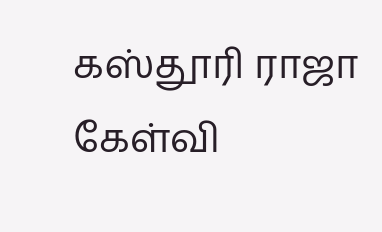கஸ்தூரி ராஜா கேள்வி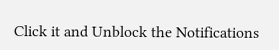Click it and Unblock the Notifications